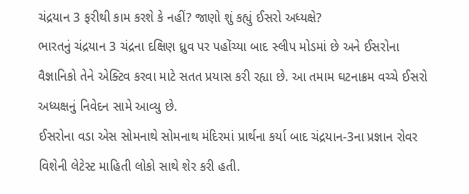ચંદ્રયાન 3 ફરીથી કામ કરશે કે નહીં? જાણો શું કહ્યું ઈસરો અધ્યક્ષે?
ભારતનું ચંદ્રયાન 3 ચંદ્રના દક્ષિણ ધ્રુવ પર પહોંચ્યા બાદ સ્લીપ મોડમાં છે અને ઈસરોના વૈજ્ઞાનિકો તેને એક્ટિવ કરવા માટે સતત પ્રયાસ કરી રહ્યા છે. આ તમામ ઘટનાક્રમ વચ્ચે ઈસરો અધ્યક્ષનું નિવેદન સામે આવ્યુ છે.
ઈસરોના વડા એસ સોમનાથે સોમનાથ મંદિરમાં પ્રાર્થના કર્યા બાદ ચંદ્રયાન-3ના પ્રજ્ઞાન રોવર વિશેની લેટેસ્ટ માહિતી લોકો સાથે શેર કરી હતી.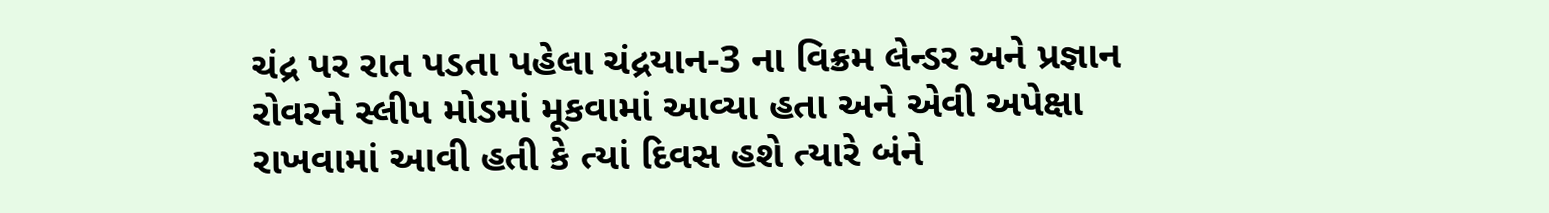ચંદ્ર પર રાત પડતા પહેલા ચંદ્રયાન-3 ના વિક્રમ લેન્ડર અને પ્રજ્ઞાન રોવરને સ્લીપ મોડમાં મૂકવામાં આવ્યા હતા અને એવી અપેક્ષા રાખવામાં આવી હતી કે ત્યાં દિવસ હશે ત્યારે બંને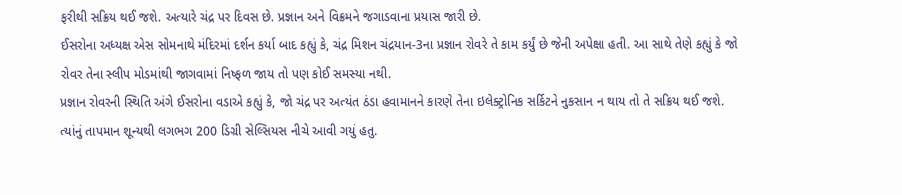ફરીથી સક્રિય થઈ જશે. અત્યારે ચંદ્ર પર દિવસ છે. પ્રજ્ઞાન અને વિક્રમને જગાડવાના પ્રયાસ જારી છે.
ઈસરોના અધ્યક્ષ એસ સોમનાથે મંદિરમાં દર્શન કર્યા બાદ કહ્યું કે, ચંદ્ર મિશન ચંદ્રયાન-3ના પ્રજ્ઞાન રોવરે તે કામ કર્યું છે જેની અપેક્ષા હતી. આ સાથે તેણે કહ્યું કે જો રોવર તેના સ્લીપ મોડમાંથી જાગવામાં નિષ્ફળ જાય તો પણ કોઈ સમસ્યા નથી.
પ્રજ્ઞાન રોવરની સ્થિતિ અંગે ઈસરોના વડાએ કહ્યું કે, જો ચંદ્ર પર અત્યંત ઠંડા હવામાનને કારણે તેના ઇલેક્ટ્રોનિક સર્કિટને નુકસાન ન થાય તો તે સક્રિય થઈ જશે. ત્યાંનું તાપમાન શૂન્યથી લગભગ 200 ડિગ્રી સેલ્સિયસ નીચે આવી ગયું હતુ.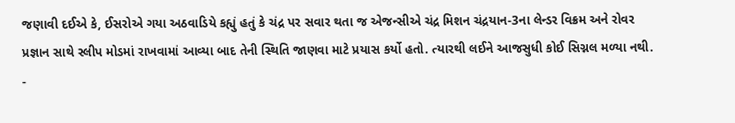જણાવી દઈએ કે, ઈસરોએ ગયા અઠવાડિયે કહ્યું હતું કે ચંદ્ર પર સવાર થતા જ એજન્સીએ ચંદ્ર મિશન ચંદ્રયાન-3ના લેન્ડર વિક્રમ અને રોવર પ્રજ્ઞાન સાથે સ્લીપ મોડમાં રાખવામાં આવ્યા બાદ તેની સ્થિતિ જાણવા માટે પ્રયાસ કર્યો હતો. ત્યારથી લઈને આજસુધી કોઈ સિગ્નલ મળ્યા નથી.
-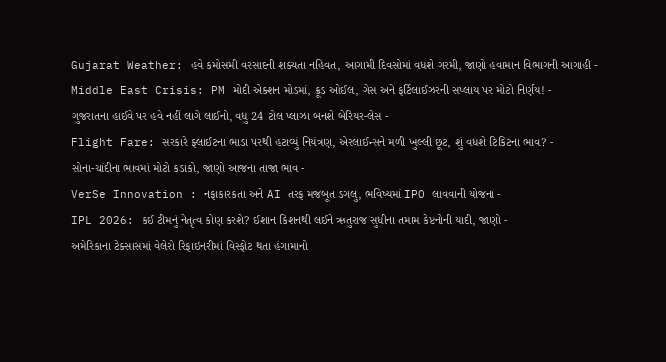Gujarat Weather: હવે કમોસમી વરસાદની શક્યતા નહિવત, આગામી દિવસોમાં વધશે ગરમી, જાણો હવામાન વિભાગની આગાહી -
Middle East Crisis: PM મોદી એક્શન મોડમાં, ક્રૂડ ઓઈલ, ગેસ અને ફર્ટિલાઈઝરની સપ્લાય પર મોટો નિર્ણય! -
ગુજરાતના હાઈવે પર હવે નહીં લાગે લાઈનો, વધુ 24 ટોલ પ્લાઝા બનશે બેરિયર-લેસ -
Flight Fare: સરકારે ફ્લાઈટના ભાડા પરથી હટાવ્યું નિયંત્રણ, એરલાઈન્સને મળી ખુલ્લી છૂટ, શું વધશે ટિકિટના ભાવ? -
સોના-ચાંદીના ભાવમાં મોટો કડાકો, જાણો આજના તાજા ભાવ -
VerSe Innovation : નફાકારકતા અને AI તરફ મજબૂત ડગલુ, ભવિષ્યમાં IPO લાવવાની યોજના -
IPL 2026: કઈ ટીમનું નેતૃત્વ કોણ કરશે? ઈશાન કિશનથી લઈને ઋતુરાજ સુધીના તમામ કેપ્ટનોની યાદી, જાણો -
અમેરિકાના ટેક્સાસમાં વેલેરો રિફાઇનરીમાં વિસ્ફોટ થતા હંગામાનો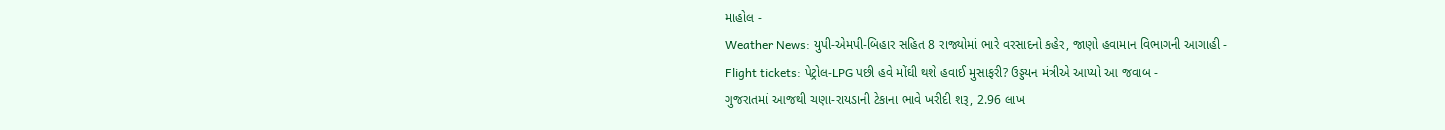માહોલ -
Weather News: યુપી-એમપી-બિહાર સહિત 8 રાજ્યોમાં ભારે વરસાદનો કહેર, જાણો હવામાન વિભાગની આગાહી -
Flight tickets: પેટ્રોલ-LPG પછી હવે મોંઘી થશે હવાઈ મુસાફરી? ઉડ્ડયન મંત્રીએ આપ્યો આ જવાબ -
ગુજરાતમાં આજથી ચણા-રાયડાની ટેકાના ભાવે ખરીદી શરૂ, 2.96 લાખ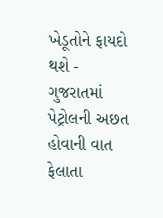ખેડૂતોને ફાયદો થશે -
ગુજરાતમાં પેટ્રોલની અછત હોવાની વાત ફેલાતા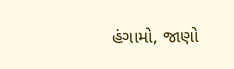હંગામો, જાણો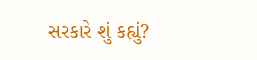સરકારે શું કહ્યું?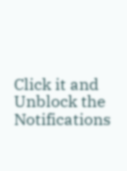Click it and Unblock the Notifications